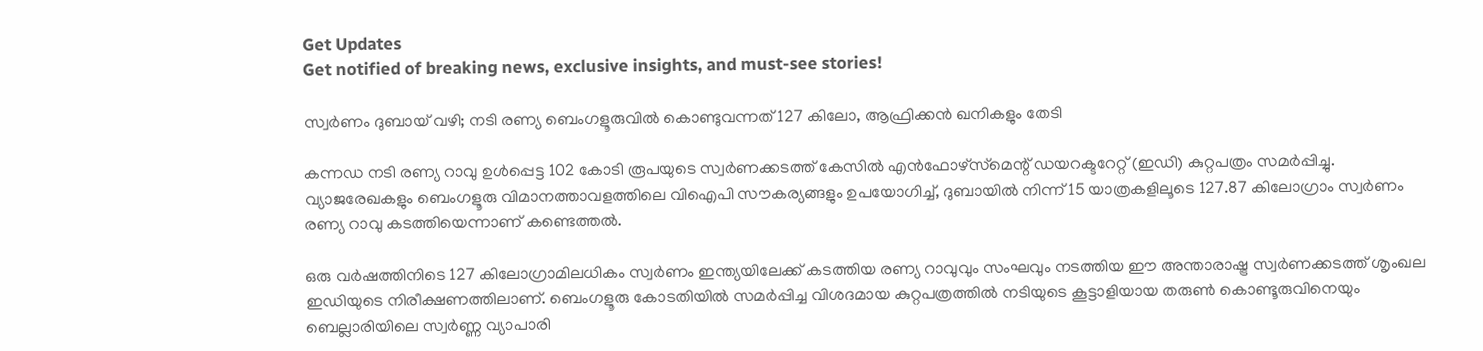Get Updates
Get notified of breaking news, exclusive insights, and must-see stories!

സ്വര്‍ണം ദുബായ് വഴി; നടി രണ്യ ബെംഗളൂരുവില്‍ കൊണ്ടുവന്നത് 127 കിലോ, ആഫ്രിക്കന്‍ ഖനികളും തേടി

കന്നഡ നടി രണ്യ റാവു ഉള്‍പ്പെട്ട 102 കോടി രൂപയുടെ സ്വര്‍ണക്കടത്ത് കേസില്‍ എന്‍ഫോഴ്‌സ്‌മെന്റ് ഡയറക്ടറേറ്റ് (ഇഡി) കുറ്റപത്രം സമര്‍പ്പിച്ചു. വ്യാജരേഖകളും ബെംഗളൂരു വിമാനത്താവളത്തിലെ വിഐപി സൗകര്യങ്ങളും ഉപയോഗിച്ച്, ദുബായില്‍ നിന്ന് 15 യാത്രകളിലൂടെ 127.87 കിലോഗ്രാം സ്വര്‍ണം രണ്യ റാവു കടത്തിയെന്നാണ് കണ്ടെത്തല്‍.

ഒരു വര്‍ഷത്തിനിടെ 127 കിലോഗ്രാമിലധികം സ്വര്‍ണം ഇന്ത്യയിലേക്ക് കടത്തിയ രണ്യ റാവുവും സംഘവും നടത്തിയ ഈ അന്താരാഷ്ട്ര സ്വര്‍ണക്കടത്ത് ശൃംഖല ഇഡിയുടെ നിരീക്ഷണത്തിലാണ്. ബെംഗളൂരു കോടതിയില്‍ സമര്‍പ്പിച്ച വിശദമായ കുറ്റപത്രത്തില്‍ നടിയുടെ കൂട്ടാളിയായ തരുണ്‍ കൊണ്ടൂരുവിനെയും ബെല്ലാരിയിലെ സ്വര്‍ണ്ണ വ്യാപാരി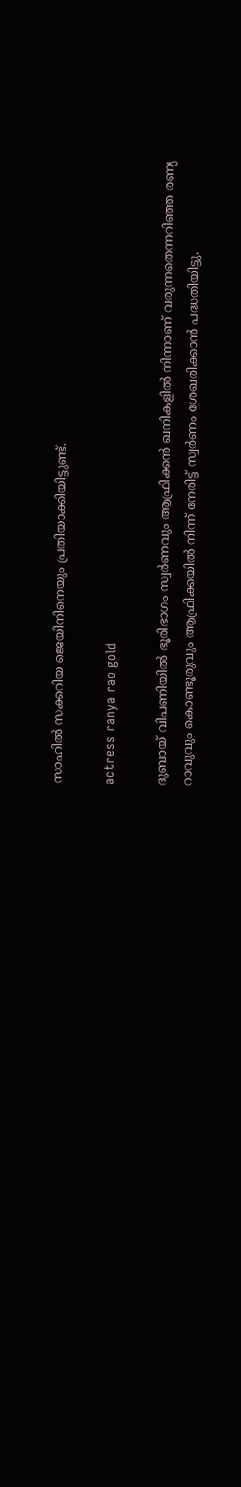സാഹില്‍ സക്കറിയ ജെയിനിനെയും പ്രതിയാക്കിയിട്ടുണ്ട്.

actress ranya rao gold

ദുബായ് വിപണിയില്‍ ഭൂരിഭാഗം സ്വര്‍ണവും ആഫ്രിക്കന്‍ ഖനികളില്‍ നിന്നാണ് വരുന്നതെന്നറിഞ്ഞ രണ്യ റാവുവും കൊണ്ടൂരുവും ആഫ്രിക്കയില്‍ നിന്ന് നേരിട്ട് സ്വര്‍ണം ശേഖരിക്കാന്‍ പദ്ധതിയിട്ടു.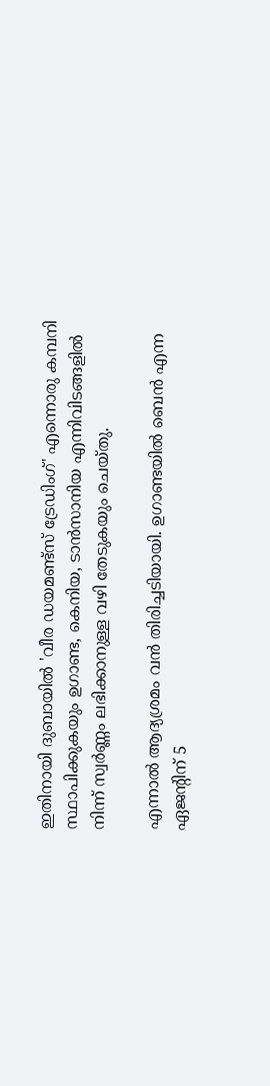ഇതിനായി ദുബായില്‍ 'വീര ഡയമണ്ട്‌സ് ട്രേഡിംഗ്' എന്നൊരു കമ്പനി സ്ഥാപിക്കുകയും ഉഗാണ്ട, കെനിയ, ടാന്‍സാനിയ എന്നിവിടങ്ങളില്‍ നിന്ന് സ്വര്‍ണ്ണം ലഭിക്കാനുള്ള വഴി തേടുകയും ചെയ്തു.

എന്നാല്‍ ആദ്യശ്രമം വന്‍ തിരിച്ചടിയായി. ഉഗാണ്ടയില്‍ ബെന്‍ എന്ന ഏജന്റിന് 5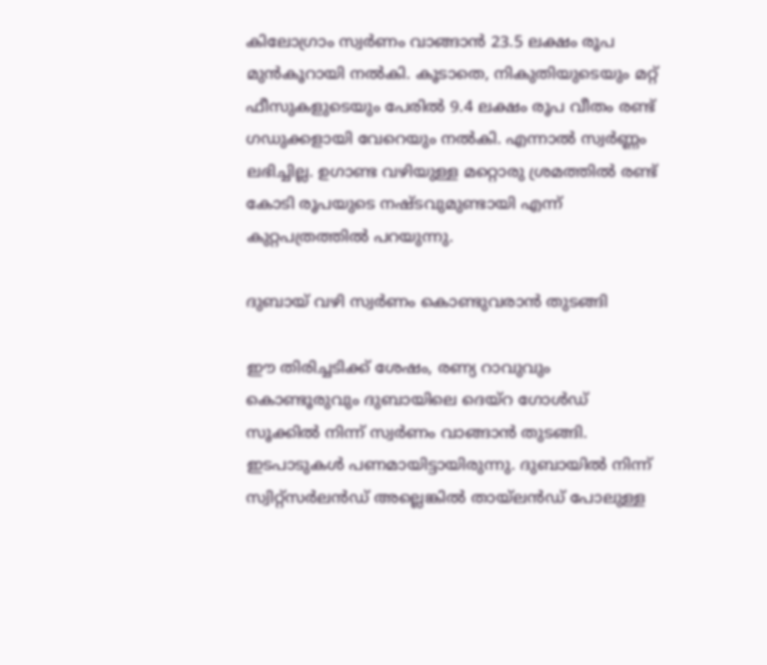കിലോഗ്രാം സ്വര്‍ണം വാങ്ങാന്‍ 23.5 ലക്ഷം രൂപ മുന്‍കൂറായി നല്‍കി. കൂടാതെ, നികുതിയുടെയും മറ്റ് ഫീസുകളുടെയും പേരില്‍ 9.4 ലക്ഷം രൂപ വീതം രണ്ട് ഗഡുക്കളായി വേറെയും നല്‍കി. എന്നാല്‍ സ്വര്‍ണ്ണം ലഭിച്ചില്ല. ഉഗാണ്ട വഴിയുള്ള മറ്റൊരു ശ്രമത്തില്‍ രണ്ട് കോടി രൂപയുടെ നഷ്ടവുമുണ്ടായി എന്ന് കുറ്റപത്രത്തില്‍ പറയുന്നു.

ദുബായ് വഴി സ്വര്‍ണം കൊണ്ടുവരാന്‍ തുടങ്ങി

ഈ തിരിച്ചടിക്ക് ശേഷം, രണ്യ റാവുവും കൊണ്ടൂരുവും ദുബായിലെ ദെയ്റ ഗോള്‍ഡ് സൂക്കില്‍ നിന്ന് സ്വര്‍ണം വാങ്ങാന്‍ തുടങ്ങി. ഇടപാടുകള്‍ പണമായിട്ടായിരുന്നു. ദുബായില്‍ നിന്ന് സ്വിറ്റ്‌സര്‍ലന്‍ഡ് അല്ലെങ്കില്‍ തായ്ലന്‍ഡ് പോലുള്ള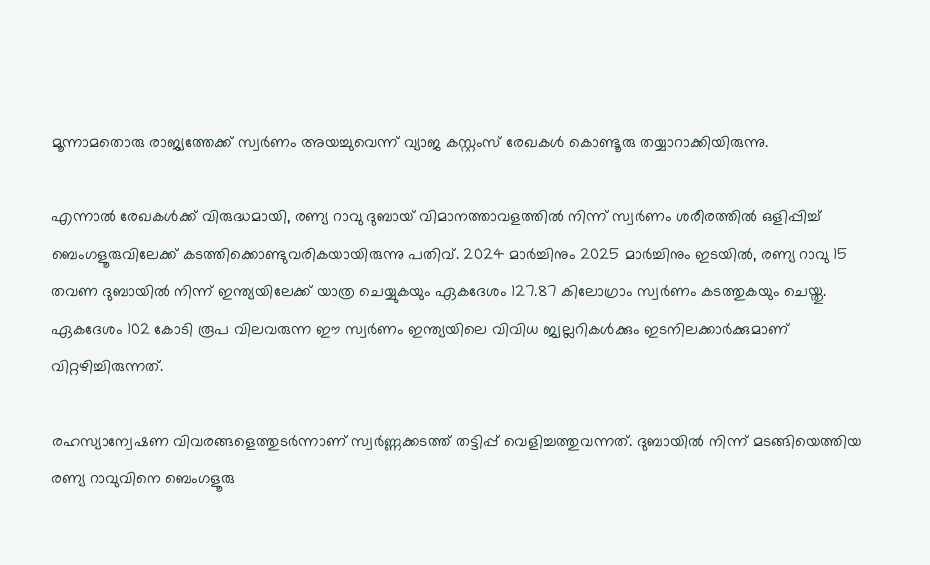മൂന്നാമതൊരു രാജ്യത്തേക്ക് സ്വര്‍ണം അയച്ചുവെന്ന് വ്യാജ കസ്റ്റംസ് രേഖകള്‍ കൊണ്ടൂരു തയ്യാറാക്കിയിരുന്നു.

എന്നാല്‍ രേഖകള്‍ക്ക് വിരുദ്ധമായി, രണ്യ റാവു ദുബായ് വിമാനത്താവളത്തില്‍ നിന്ന് സ്വര്‍ണം ശരീരത്തില്‍ ഒളിപ്പിച്ച് ബെംഗളൂരുവിലേക്ക് കടത്തിക്കൊണ്ടുവരികയായിരുന്നു പതിവ്. 2024 മാര്‍ച്ചിനും 2025 മാര്‍ച്ചിനും ഇടയില്‍, രണ്യ റാവു 15 തവണ ദുബായില്‍ നിന്ന് ഇന്ത്യയിലേക്ക് യാത്ര ചെയ്യുകയും ഏകദേശം 127.87 കിലോഗ്രാം സ്വര്‍ണം കടത്തുകയും ചെയ്തു. ഏകദേശം 102 കോടി രൂപ വിലവരുന്ന ഈ സ്വര്‍ണം ഇന്ത്യയിലെ വിവിധ ജ്വല്ലറികള്‍ക്കും ഇടനിലക്കാര്‍ക്കുമാണ് വിറ്റഴിച്ചിരുന്നത്.

രഹസ്യാന്വേഷണ വിവരങ്ങളെത്തുടര്‍ന്നാണ് സ്വര്‍ണ്ണക്കടത്ത് തട്ടിപ്പ് വെളിച്ചത്തുവന്നത്. ദുബായില്‍ നിന്ന് മടങ്ങിയെത്തിയ രണ്യ റാവുവിനെ ബെംഗളൂരു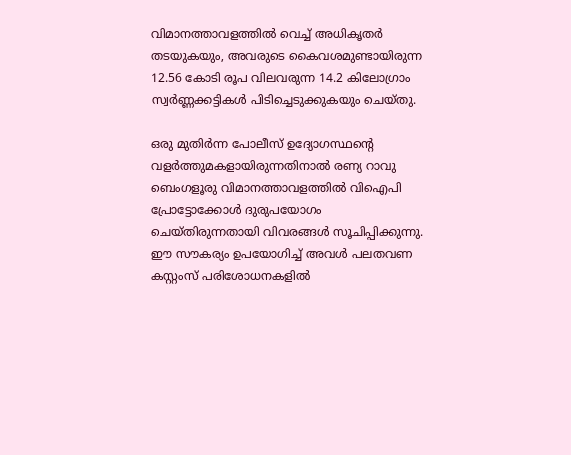വിമാനത്താവളത്തില്‍ വെച്ച് അധികൃതര്‍ തടയുകയും, അവരുടെ കൈവശമുണ്ടായിരുന്ന 12.56 കോടി രൂപ വിലവരുന്ന 14.2 കിലോഗ്രാം സ്വര്‍ണ്ണക്കട്ടികള്‍ പിടിച്ചെടുക്കുകയും ചെയ്തു.

ഒരു മുതിര്‍ന്ന പോലീസ് ഉദ്യോഗസ്ഥന്റെ വളര്‍ത്തുമകളായിരുന്നതിനാല്‍ രണ്യ റാവു ബെംഗളൂരു വിമാനത്താവളത്തില്‍ വിഐപി പ്രോട്ടോക്കോള്‍ ദുരുപയോഗം ചെയ്തിരുന്നതായി വിവരങ്ങള്‍ സൂചിപ്പിക്കുന്നു. ഈ സൗകര്യം ഉപയോഗിച്ച് അവള്‍ പലതവണ കസ്റ്റംസ് പരിശോധനകളില്‍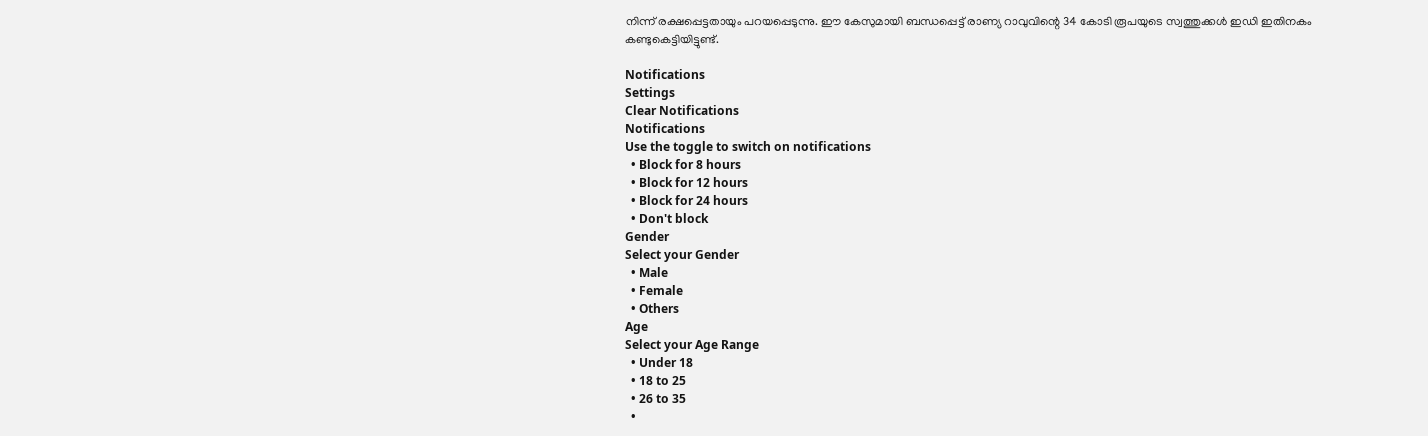നിന്ന് രക്ഷപ്പെട്ടതായും പറയപ്പെടുന്നു. ഈ കേസുമായി ബന്ധപ്പെട്ട് രാണ്യ റാവുവിന്റെ 34 കോടി രൂപയുടെ സ്വത്തുക്കള്‍ ഇഡി ഇതിനകം കണ്ടുകെട്ടിയിട്ടുണ്ട്.

Notifications
Settings
Clear Notifications
Notifications
Use the toggle to switch on notifications
  • Block for 8 hours
  • Block for 12 hours
  • Block for 24 hours
  • Don't block
Gender
Select your Gender
  • Male
  • Female
  • Others
Age
Select your Age Range
  • Under 18
  • 18 to 25
  • 26 to 35
  •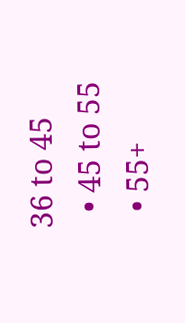36 to 45
  • 45 to 55
  • 55+